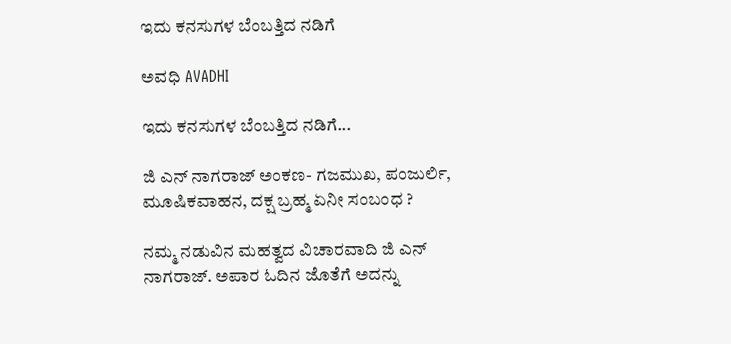ಇದು ಕನಸುಗಳ ಬೆಂಬತ್ತಿದ ನಡಿಗೆ‍

ಅವಧಿ AVADHI

ಇದು ಕನಸುಗಳ ಬೆಂಬತ್ತಿದ ನಡಿಗೆ...

ಜಿ ಎನ್ ನಾಗರಾಜ್ ಅಂಕಣ- ಗಜಮುಖ, ಪಂಜುರ್ಲಿ, ಮೂಷಿಕವಾಹನ, ದಕ್ಷ ಬ್ರಹ್ಮ ಏನೀ ಸಂಬಂಧ ?

ನಮ್ಮ ನಡುವಿನ ಮಹತ್ವದ ವಿಚಾರವಾದಿ ಜಿ ಎನ್ ನಾಗರಾಜ್. ಅಪಾರ ಓದಿನ ಜೊತೆಗೆ ಅದನ್ನು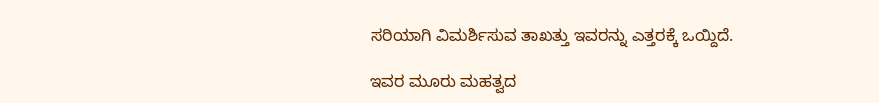ಸರಿಯಾಗಿ ವಿಮರ್ಶಿಸುವ ತಾಖತ್ತು ಇವರನ್ನು ಎತ್ತರಕ್ಕೆ ಒಯ್ದಿದೆ.

ಇವರ ಮೂರು ಮಹತ್ವದ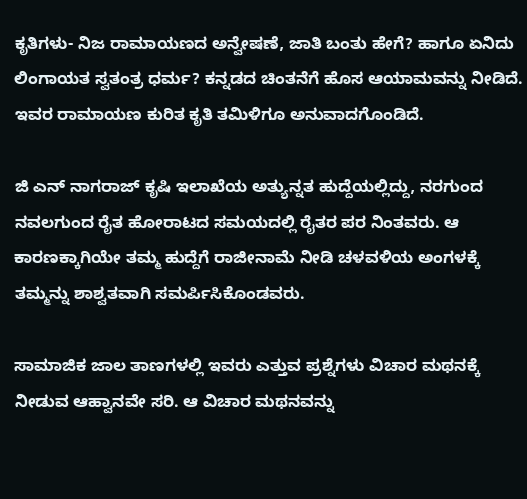ಕೃತಿಗಳು- ನಿಜ ರಾಮಾಯಣದ ಅನ್ವೇಷಣೆ, ಜಾತಿ ಬಂತು ಹೇಗೆ? ಹಾಗೂ ಏನಿದು ಲಿಂಗಾಯತ ಸ್ವತಂತ್ರ ಧರ್ಮ? ಕನ್ನಡದ ಚಿಂತನೆಗೆ ಹೊಸ ಆಯಾಮವನ್ನು ನೀಡಿದೆ. ಇವರ ರಾಮಾಯಣ ಕುರಿತ ಕೃತಿ ತಮಿಳಿಗೂ ಅನುವಾದಗೊಂಡಿದೆ.

ಜಿ ಎನ್ ನಾಗರಾಜ್ ಕೃಷಿ ಇಲಾಖೆಯ ಅತ್ಯುನ್ನತ ಹುದ್ದೆಯಲ್ಲಿದ್ದು, ನರಗುಂದ ನವಲಗುಂದ ರೈತ ಹೋರಾಟದ ಸಮಯದಲ್ಲಿ ರೈತರ ಪರ ನಿಂತವರು. ಆ ಕಾರಣಕ್ಕಾಗಿಯೇ ತಮ್ಮ ಹುದ್ದೆಗೆ ರಾಜೀನಾಮೆ ನೀಡಿ ಚಳವಳಿಯ ಅಂಗಳಕ್ಕೆ ತಮ್ಮನ್ನು ಶಾಶ್ವತವಾಗಿ ಸಮರ್ಪಿಸಿಕೊಂಡವರು.

ಸಾಮಾಜಿಕ ಜಾಲ ತಾಣಗಳಲ್ಲಿ ಇವರು ಎತ್ತುವ ಪ್ರಶ್ನೆಗಳು ವಿಚಾರ ಮಥನಕ್ಕೆ ನೀಡುವ ಆಹ್ವಾನವೇ ಸರಿ. ಆ ವಿಚಾರ ಮಥನವನ್ನು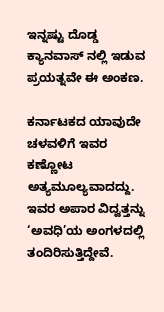ಇನ್ನಷ್ಟು ದೊಡ್ಡ ಕ್ಯಾನವಾಸ್ ನಲ್ಲಿ ಇಡುವ ಪ್ರಯತ್ನವೇ ಈ ಅಂಕಣ.

ಕರ್ನಾಟಕದ ಯಾವುದೇ ಚಳವಳಿಗೆ ಇವರ ಕಣ್ಣೋಟ ಅತ್ಯಮೂಲ್ಯವಾದದ್ದು. ಇವರ ಅಪಾರ ವಿದ್ವತ್ತನ್ನು ‘ಅವಧಿ’ಯ ಅಂಗಳದಲ್ಲಿ ತಂದಿರಿಸುತ್ತಿದ್ದೇವೆ.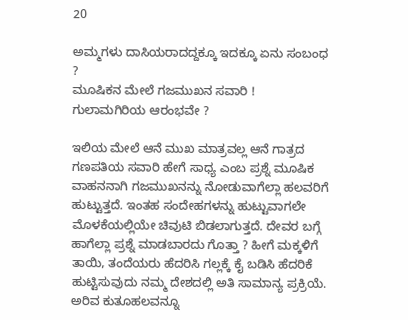20

ಅಮ್ಮ‌ಗಳು ದಾಸಿಯರಾದದ್ದಕ್ಕೂ ಇದಕ್ಕೂ ಏನು ಸಂಬಂಧ ?
ಮೂಷಿಕನ ಮೇಲೆ ಗಜಮುಖನ ಸವಾರಿ !  ಗುಲಾಮಗಿರಿಯ ಆರಂಭವೇ ?

ಇಲಿಯ ಮೇಲೆ ಆನೆ ಮುಖ ಮಾತ್ರವಲ್ಲ ಆನೆ ಗಾತ್ರದ ಗಣಪತಿಯ ಸವಾರಿ ಹೇಗೆ ಸಾಧ್ಯ ಎಂಬ ಪ್ರಶ್ನೆ ಮೂಷಿಕ ವಾಹನನಾಗಿ ಗಜಮುಖನನ್ನು ನೋಡುವಾಗೆಲ್ಲಾ ಹಲವರಿಗೆ ಹುಟ್ಟುತ್ತದೆ. ಇಂತಹ ಸಂದೇಹಗಳನ್ನು ಹುಟ್ಟುವಾಗಲೇ ಮೊಳಕೆಯಲ್ಲಿಯೇ ಚಿವುಟಿ ಬಿಡಲಾಗುತ್ತದೆ. ದೇವರ ಬಗ್ಗೆ ಹಾಗೆಲ್ಲಾ ಪ್ರಶ್ನೆ ಮಾಡಬಾರದು ಗೊತ್ತಾ ? ಹೀಗೆ ಮಕ್ಕಳಿಗೆ ತಾಯಿ, ತಂದೆಯರು ಹೆದರಿಸಿ ಗಲ್ಲಕ್ಕೆ ಕೈ ಬಡಿಸಿ ಹೆದರಿಕೆ ಹುಟ್ಟಿಸುವುದು ನಮ್ಮ ದೇಶದಲ್ಲಿ ಅತಿ ಸಾಮಾನ್ಯ ಪ್ರಕ್ರಿಯೆ. ಅರಿವ ಕುತೂಹಲವನ್ನೂ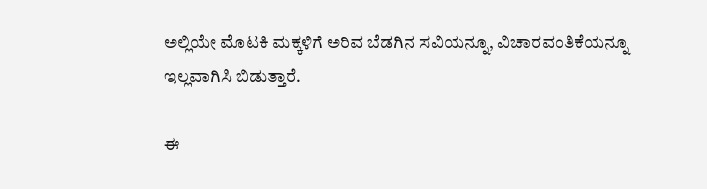ಅಲ್ಲಿಯೇ ಮೊಟಕಿ ಮಕ್ಕಳಿಗೆ ಅರಿವ ಬೆಡಗಿನ ಸವಿಯನ್ನೂ, ವಿಚಾರವಂತಿಕೆಯನ್ನೂ  ಇಲ್ಲವಾಗಿಸಿ‌ ಬಿಡುತ್ತಾರೆ.

ಈ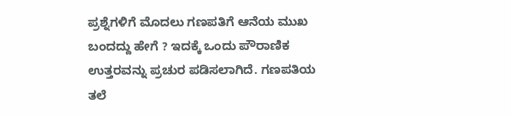ಪ್ರಶ್ನೆಗಳಿಗೆ ಮೊದಲು ಗಣಪತಿಗೆ ಆನೆಯ ಮುಖ ಬಂದದ್ದು ಹೇಗೆ ? ಇದಕ್ಕೆ ಒಂದು ಪೌರಾಣಿಕ ಉತ್ತರವನ್ನು ಪ್ರಚುರ ಪಡಿಸಲಾಗಿದೆ. ಗಣಪತಿಯ ತಲೆ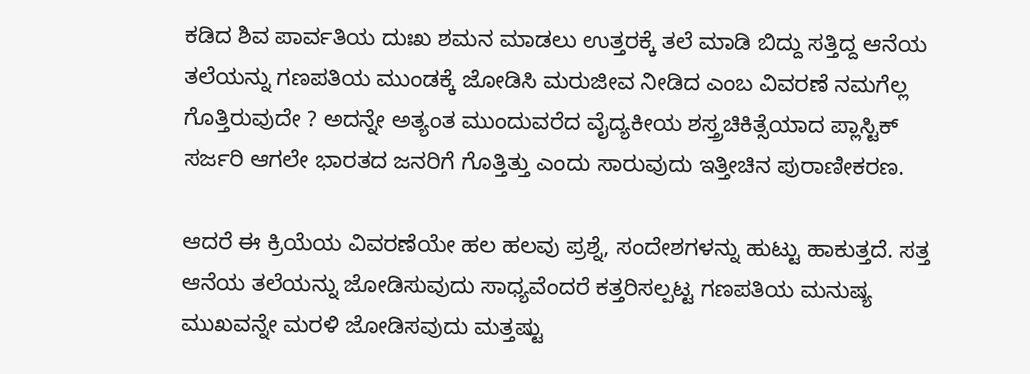ಕಡಿದ ಶಿವ ಪಾರ್ವತಿಯ ದುಃಖ ಶಮನ ಮಾಡಲು ಉತ್ತರಕ್ಕೆ ತಲೆ ಮಾಡಿ ಬಿದ್ದು ಸತ್ತಿದ್ದ ಆನೆಯ ತಲೆಯನ್ನು ಗಣಪತಿಯ ಮುಂಡಕ್ಕೆ ಜೋಡಿಸಿ ಮರುಜೀವ ನೀಡಿದ ಎಂಬ ವಿವರಣೆ ನಮಗೆಲ್ಲ ಗೊತ್ತಿರುವುದೇ ? ಅದನ್ನೇ ಅತ್ಯಂತ ಮುಂದುವರೆದ ವೈದ್ಯಕೀಯ ಶಸ್ತ್ರಚಿಕಿತ್ಸೆಯಾದ ಪ್ಲಾಸ್ಟಿಕ್ ಸರ್ಜರಿ ಆಗಲೇ ಭಾರತದ ಜನರಿಗೆ ಗೊತ್ತಿತ್ತು ಎಂದು ಸಾರುವುದು ಇತ್ತೀಚಿನ ಪುರಾಣೀಕರಣ.

ಆದರೆ ಈ ಕ್ರಿಯೆಯ ವಿವರಣೆಯೇ ಹಲ ಹಲವು ಪ್ರಶ್ನೆ, ಸಂದೇಶಗಳನ್ನು ಹುಟ್ಟು ಹಾಕುತ್ತದೆ. ಸತ್ತ ಆನೆಯ ತಲೆಯನ್ನು ಜೋಡಿಸುವುದು ಸಾಧ್ಯವೆಂದರೆ ಕತ್ತರಿಸಲ್ಪಟ್ಟ ಗಣಪತಿಯ ಮನುಷ್ಯ ಮುಖವನ್ನೇ ಮರಳಿ ಜೋಡಿಸವುದು ಮತ್ತಷ್ಟು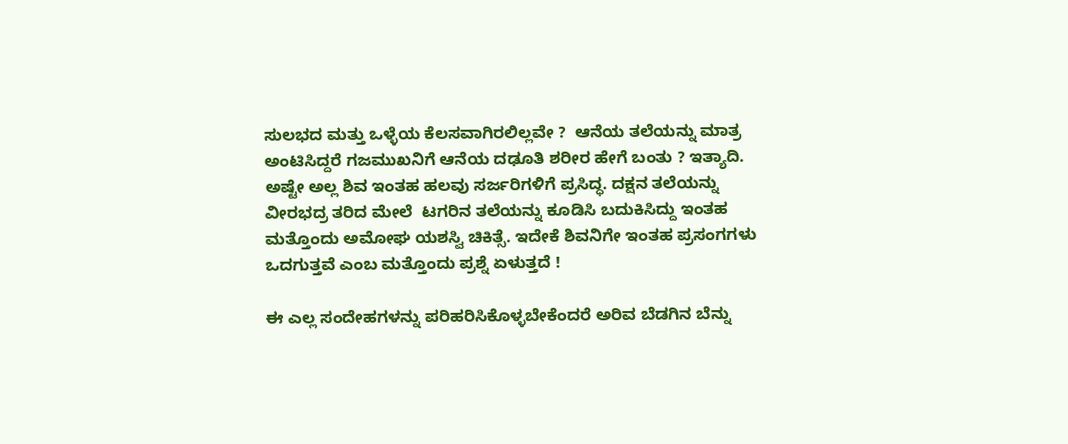ಸುಲಭದ ಮತ್ತು ಒಳ್ಳೆಯ ಕೆಲಸವಾಗಿರಲಿಲ್ಲವೇ ?  ಆನೆಯ ತಲೆಯನ್ನು ಮಾತ್ರ ಅಂಟಿಸಿದ್ದರೆ ಗಜಮುಖನಿಗೆ ಆನೆಯ ದಢೂತಿ ಶರೀರ ಹೇಗೆ ಬಂತು ? ಇತ್ಯಾದಿ. ಅಷ್ಟೇ ಅಲ್ಲ ಶಿವ ಇಂತಹ ಹಲವು ಸರ್ಜರಿಗಳಿಗೆ ಪ್ರಸಿದ್ಧ. ದಕ್ಷನ ತಲೆಯನ್ನು ವೀರಭದ್ರ ತರಿದ ಮೇಲೆ  ಟಗರಿನ ತಲೆಯನ್ನು ಕೂಡಿಸಿ ಬದುಕಿಸಿದ್ದು ಇಂತಹ ಮತ್ತೊಂದು ಅಮೋಘ ಯಶಸ್ವಿ ಚಿಕಿತ್ಸೆ. ಇದೇಕೆ ಶಿವನಿಗೇ ಇಂತಹ ಪ್ರಸಂಗಗಳು ಒದಗುತ್ತವೆ ಎಂಬ ಮತ್ತೊಂದು ಪ್ರಶ್ನೆ ಏಳುತ್ತದೆ !

ಈ ಎಲ್ಲ ಸಂದೇಹಗಳನ್ನು ಪರಿಹರಿಸಿಕೊಳ್ಳಬೇಕೆಂದರೆ ಅರಿವ ಬೆಡಗಿನ ಬೆನ್ನು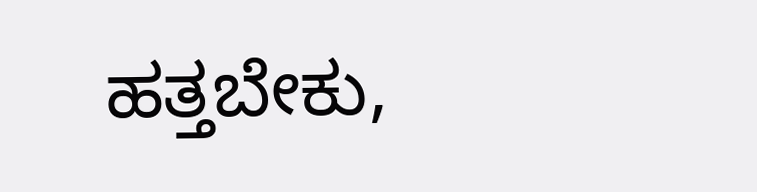ಹತ್ತಬೇಕು,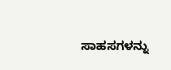ಸಾಹಸಗಳನ್ನು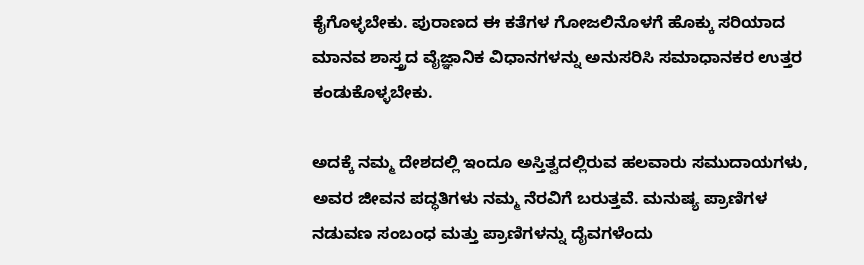ಕೈಗೊಳ್ಳಬೇಕು. ಪುರಾಣದ ಈ ಕತೆಗಳ ಗೋಜಲಿನೊಳಗೆ ಹೊಕ್ಕು ಸರಿಯಾದ ಮಾನವ ಶಾಸ್ತ್ರದ ವೈಜ್ಞಾನಿಕ ವಿಧಾನಗಳನ್ನು ಅನುಸರಿಸಿ ಸಮಾಧಾನಕರ ಉತ್ತರ ಕಂಡುಕೊಳ್ಳಬೇಕು.

ಅದಕ್ಕೆ ನಮ್ಮ ದೇಶದಲ್ಲಿ ಇಂದೂ ಅಸ್ತಿತ್ವದಲ್ಲಿರುವ ಹಲವಾರು ಸಮುದಾಯಗಳು, ಅವರ ಜೀವನ ಪದ್ಧತಿಗಳು ನಮ್ಮ ನೆರವಿಗೆ ಬರುತ್ತವೆ. ಮನುಷ್ಯ ಪ್ರಾಣಿಗಳ ನಡುವಣ ಸಂಬಂಧ ಮತ್ತು ಪ್ರಾಣಿಗಳನ್ನು ದೈವಗಳೆಂದು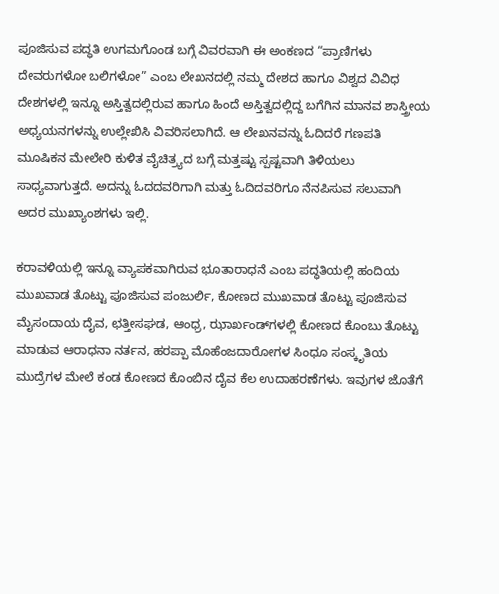ಪೂಜಿಸುವ ಪದ್ಧತಿ ಉಗಮಗೊಂಡ ಬಗ್ಗೆ ವಿವರವಾಗಿ ಈ ಅಂಕಣದ “ಪ್ರಾಣಿಗಳು ದೇವರುಗಳೋ ಬಲಿಗಳೋ” ಎಂಬ ಲೇಖನದಲ್ಲಿ ನಮ್ಮ ದೇಶದ ಹಾಗೂ ವಿಶ್ವದ ವಿವಿಧ ದೇಶಗಳಲ್ಲಿ ಇನ್ನೂ ಅಸ್ತಿತ್ವದಲ್ಲಿರುವ ಹಾಗೂ ಹಿಂದೆ ಅಸ್ತಿತ್ವದಲ್ಲಿದ್ದ ಬಗೆಗಿನ ಮಾನವ ಶಾಸ್ತ್ರೀಯ ಅಧ್ಯಯನಗಳನ್ನು ಉಲ್ಲೇಖಿಸಿ ವಿವರಿಸಲಾಗಿದೆ. ಆ ಲೇಖನವನ್ನು ಓದಿದರೆ ಗಣಪತಿ ಮೂಷಿಕನ ಮೇಲೇರಿ ಕುಳಿತ ವೈಚಿತ್ರ್ಯದ ಬಗ್ಗೆ ಮತ್ತಷ್ಟು ಸ್ಪಷ್ಟವಾಗಿ ತಿಳಿಯಲು ಸಾಧ್ಯವಾಗುತ್ತದೆ. ಅದನ್ನು ಓದದವರಿಗಾಗಿ ಮತ್ತು ಓದಿದವರಿಗೂ ನೆನಪಿಸುವ ಸಲುವಾಗಿ ಅದರ ಮುಖ್ಯಾಂಶಗಳು ಇಲ್ಲಿ.

ಕರಾವಳಿಯಲ್ಲಿ ಇನ್ನೂ ವ್ಯಾಪಕವಾಗಿರುವ ಭೂತಾರಾಧನೆ ಎಂಬ ಪದ್ಧತಿಯಲ್ಲಿ ಹಂದಿಯ ಮುಖವಾಡ ತೊಟ್ಟು ಪೂಜಿಸುವ ಪಂಜುರ್ಲಿ, ಕೋಣದ ಮುಖವಾಡ ತೊಟ್ಟು ಪೂಜಿಸುವ ಮೈಸಂದಾಯ ದೈವ, ಛತ್ತೀಸಘಡ, ಆಂಧ್ರ, ಝಾರ್ಖಂಡ್‌ಗಳಲ್ಲಿ ಕೋಣದ ಕೊಂಬು ತೊಟ್ಟು ಮಾಡುವ ಆರಾಧನಾ ನರ್ತನ, ಹರಪ್ಪಾ ಮೊಹೆಂಜದಾರೋಗಳ ಸಿಂಧೂ ಸಂಸ್ಕೃತಿಯ ಮುದ್ರೆಗಳ ಮೇಲೆ ಕಂಡ ಕೋಣದ ಕೊಂಬಿನ ದೈವ ಕೆಲ ಉದಾಹರಣೆಗಳು. ಇವುಗಳ ಜೊತೆಗೆ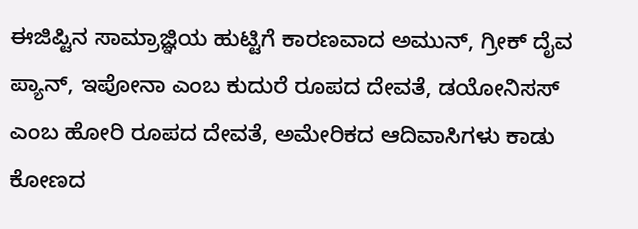ಈಜಿಪ್ಟಿನ ಸಾಮ್ರಾಜ್ಞಿಯ ಹುಟ್ಟಿಗೆ ಕಾರಣವಾದ ಅಮುನ್, ಗ್ರೀಕ್ ದೈವ ಪ್ಯಾನ್, ಇಪೋನಾ ಎಂಬ ಕುದುರೆ ರೂಪದ ದೇವತೆ, ಡಯೋನಿಸಸ್ ಎಂಬ ಹೋರಿ ರೂಪದ ದೇವತೆ, ಅಮೇರಿಕದ ಆದಿವಾಸಿಗಳು ಕಾಡು ಕೋಣದ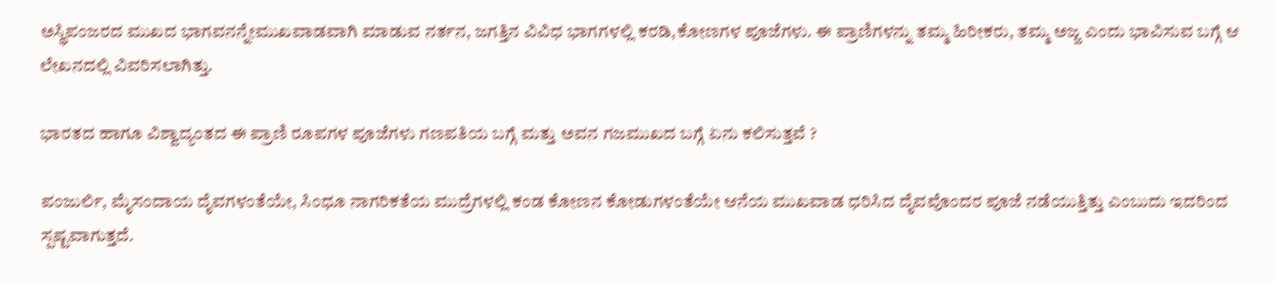ಅಸ್ಥಿಪಂಜರದ ಮುಖದ ಭಾಗವನನ್ನೇಮುಖವಾಡವಾಗಿ ಮಾಡುವ ನರ್ತನ, ಜಗತ್ತಿನ ವಿವಿಧ ಭಾಗಗಳಲ್ಲಿ ಕರಡಿ,ಕೋಣಗಳ ಪೂಜೆಗಳು. ಈ ಪ್ರಾಣಿಗಳನ್ನು ತಮ್ಮ ಹಿರೀಕರು, ತಮ್ಮ ಅಜ್ಜ ಎಂದು ಭಾವಿಸುವ ಬಗ್ಗೆ ಆ ಲೇಖನದಲ್ಲಿ ವಿವರಿಸಲಾಗಿತ್ತು.

ಭಾರತದ ಹಾಗೂ ವಿಶ್ವಾದ್ಯಂತದ ಈ ಪ್ರಾಣಿ ರೂಪಗಳ ಪೂಜೆಗಳು ಗಣಪತಿಯ ಬಗ್ಗೆ ಮತ್ತು ಅವನ ಗಜಮುಖದ ಬಗ್ಗೆ ಏನು ಕಲಿಸುತ್ತವೆ ?

ಪಂಜುರ್ಲಿ, ಮೈಸಂದಾಯ ದೈವಗಳಂತೆಯೇ, ಸಿಂಧೂ ನಾಗರಿಕತೆಯ ಮುದ್ರೆಗಳಲ್ಲಿ ಕಂಡ ಕೋಣನ ಕೋಡುಗಳಂತೆಯೇ ಆನೆಯ ಮುಖವಾಡ ಧರಿಸಿದ ದೈವವೊಂದರ ಪೂಜೆ ನಡೆಯುತ್ತಿತ್ತು ಎಂಬುದು ಇದರಿಂದ ಸ್ಪಷ್ಟವಾಗುತ್ತದೆ.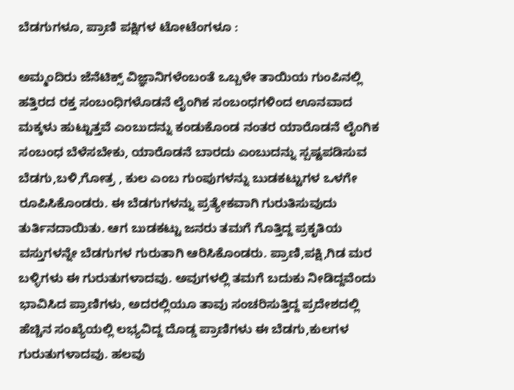ಬೆಡಗುಗಳೂ, ಪ್ರಾಣಿ ಪಕ್ಷಿಗಳ ಟೋಟೆಂಗಳೂ :

ಅಮ್ಮಂದಿರು ಜೆನೆಟಿಕ್ಸ್ ವಿಜ್ಞಾನಿಗಳೆಂಬಂತೆ ಒಬ್ಬಳೇ ತಾಯಿಯ ಗುಂಪಿನಲ್ಲಿ ಹತ್ತಿರದ ರಕ್ತ‌ ಸಂಬಂಧಿಗಳೊಡನೆ ಲೈಂಗಿಕ ಸಂಬಂಧಗಳಿಂದ ಊನವಾದ ಮಕ್ಕಳು ಹುಟ್ಟುತ್ತವೆ ಎಂಬುದನ್ನು ಕಂಡುಕೊಂಡ ನಂತರ ಯಾರೊಡನೆ ಲೈಂಗಿಕ ಸಂಬಂಧ ಬೆಳೆಸಬೇಕು, ಯಾರೊಡನೆ ಬಾರದು ಎಂಬುದನ್ನು ಸ್ಪಷ್ಟಪಡಿಸುವ ಬೆಡಗು,ಬಳಿ,ಗೋತ್ರ , ಕುಲ ಎಂಬ ಗುಂಪುಗಳನ್ನು ಬುಡಕಟ್ಟುಗಳ ಒಳಗೇ ರೂಪಿಸಿಕೊಂಡರು. ಈ ಬೆಡಗುಗಳನ್ನು ಪ್ರತ್ಯೇಕವಾಗಿ ಗುರುತಿಸುವುದು ತುರ್ತಿನದಾಯಿತು. ಆಗ ಬುಡಕಟ್ಟು ಜನರು ತಮಗೆ ಗೊತ್ತಿದ್ದ ಪ್ರಕೃತಿಯ ವಸ್ತುಗಳನ್ನೇ ಬೆಡಗುಗಳ ಗುರುತಾಗಿ ಆರಿಸಿಕೊಂಡರು. ಪ್ರಾಣಿ,ಪಕ್ಷಿ,ಗಿಡ ಮರ ಬಳ್ಳಿಗಳು ಈ ಗುರುತುಗಳಾದವು. ಅವುಗಳಲ್ಲಿ ತಮಗೆ ಬದುಕು ನೀಡಿದ್ದವೆಂದು ಭಾವಿಸಿದ ಪ್ರಾಣಿಗಳು, ಅದರಲ್ಲಿಯೂ ತಾವು ಸಂಚರಿಸುತ್ತಿದ್ದ ಪ್ರದೇಶದಲ್ಲಿ ಹೆಚ್ಚಿನ ಸಂಖ್ಯೆಯಲ್ಲಿ ಲಭ್ಯವಿದ್ದ ದೊಡ್ಡ ಪ್ರಾಣಿಗಳು ಈ ಬೆಡಗು,ಕುಲಗಳ ಗುರುತುಗಳಾದವು. ಹಲವು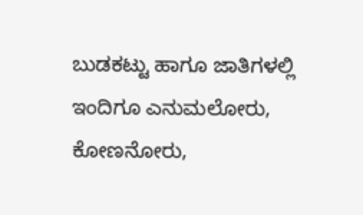ಬುಡಕಟ್ಟು ಹಾಗೂ ಜಾತಿಗಳಲ್ಲಿ ಇಂದಿಗೂ ಎನುಮಲೋರು, ಕೋಣನೋರು,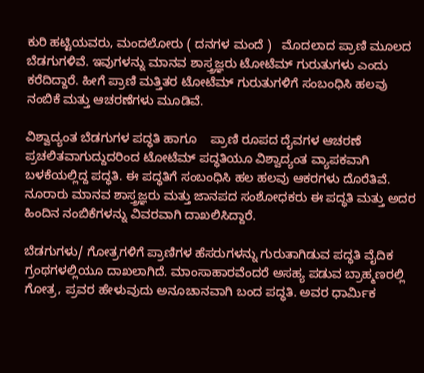ಕುರಿ ಹಟ್ಟಿಯವರು, ಮಂದಲೋರು ( ದನಗಳ ಮಂದೆ )   ಮೊದಲಾದ ಪ್ರಾಣಿ ಮೂಲದ ಬೆಡಗುಗಳಿವೆ. ಇವುಗಳನ್ನು ಮಾನವ ಶಾಸ್ತ್ರಜ್ಞರು ಟೋಟೆಮ್ ಗುರುತುಗಳು ಎಂದು ಕರೆದಿದ್ದಾರೆ. ಹೀಗೆ ಪ್ರಾಣಿ ಮತ್ತಿತರ ಟೋಟೆಮ್ ಗುರುತುಗಳಿಗೆ‌ ಸಂಬಂಧಿಸಿ ಹಲವು ನಂಬಿಕೆ ಮತ್ತು ಆಚರಣೆಗಳು ಮೂಡಿವೆ.

ವಿಶ್ವಾದ್ಯಂತ ಬೆಡಗುಗಳ ಪದ್ಧತಿ ಹಾಗೂ    ಪ್ರಾಣಿ ರೂಪದ ದೈವಗಳ ಆಚರಣೆ ಪ್ರಚಲಿತವಾಗುದ್ದುದರಿಂದ ಟೋಟೆಮ್ ಪದ್ಧತಿಯೂ ವಿಶ್ವಾದ್ಯಂತ ವ್ಯಾಪಕವಾಗಿ ಬಳಕೆಯಲ್ಲಿದ್ದ ಪದ್ಧತಿ. ಈ ಪದ್ಧತಿಗೆ ಸಂಬಂಧಿಸಿ ಹಲ ಹಲವು ಆಕರಗಳು ದೊರೆತಿವೆ. ನೂರಾರು ಮಾನವ ಶಾಸ್ತ್ರಜ್ಞರು ಮತ್ತು ಜಾನಪದ ಸಂಶೋಧಕರು ಈ ಪದ್ಧತಿ ಮತ್ತು ಅದರ ಹಿಂದಿನ ನಂಬಿಕೆಗಳನ್ನು ವಿವರವಾಗಿ ದಾಖಲಿಸಿದ್ದಾರೆ.

ಬೆಡಗುಗಳು/ ಗೋತ್ರಗಳಿಗೆ ಪ್ರಾಣಿಗಳ ಹೆಸರುಗಳನ್ನು ಗುರುತಾಗಿಡುವ ಪದ್ಧತಿ ವೈದಿಕ ಗ್ರಂಥಗಳಲ್ಲಿಯೂ ದಾಖಲಾಗಿದೆ. ಮಾಂಸಾಹಾರವೆಂದರೆ‌ ಅಸಹ್ಯ ಪಡುವ ಬ್ರಾಹ್ಮಣರಲ್ಲಿ ಗೋತ್ರ, ಪ್ರವರ ಹೇಳುವುದು ಅನೂಚಾನವಾಗಿ ಬಂದ ಪದ್ಧತಿ. ಅವರ ಧಾರ್ಮಿಕ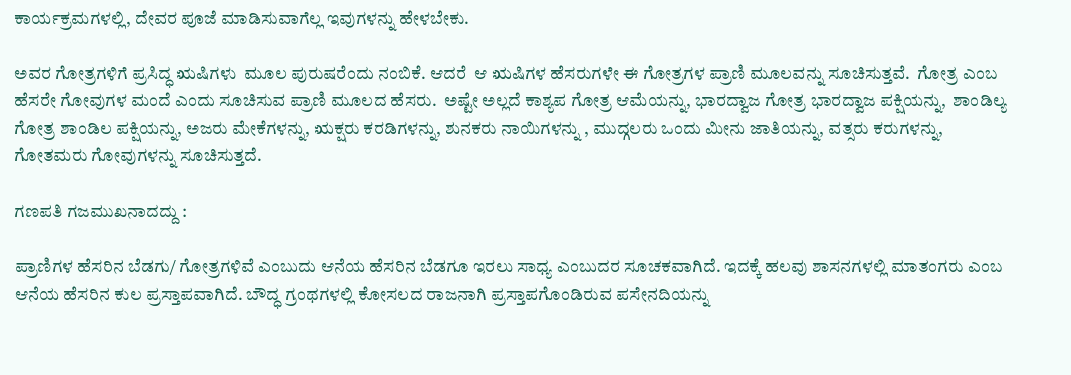ಕಾರ್ಯಕ್ರಮಗಳಲ್ಲಿ, ದೇವರ ಪೂಜೆ ಮಾಡಿಸುವಾಗೆಲ್ಲ ಇವುಗಳನ್ನು ಹೇಳಬೇಕು.

ಅವರ ಗೋತ್ರಗಳಿಗೆ ಪ್ರಸಿದ್ಧ ಋಷಿಗಳು  ಮೂಲ ಪುರುಷರೆಂದು ನಂಬಿಕೆ. ಆದರೆ  ಆ ಋಷಿಗಳ ಹೆಸರುಗಳೇ ಈ ಗೋತ್ರಗಳ ಪ್ರಾಣಿ ಮೂಲವನ್ನು ಸೂಚಿಸುತ್ತವೆ.  ಗೋತ್ರ ಎಂಬ ಹೆಸರೇ ಗೋವುಗಳ ಮಂದೆ ಎಂದು ಸೂಚಿಸುವ ಪ್ರಾಣಿ ಮೂಲದ ಹೆಸರು.  ಅಷ್ಟೇ ಅಲ್ಲದೆ ಕಾಶ್ಯಪ ಗೋತ್ರ ಆಮೆಯನ್ನು, ಭಾರದ್ವಾಜ ಗೋತ್ರ ಭಾರದ್ವಾಜ ಪಕ್ಷಿಯನ್ನು,  ಶಾಂಡಿಲ್ಯ ಗೋತ್ರ ಶಾಂಡಿಲ ಪಕ್ಷಿಯನ್ನು, ಅಜರು ಮೇಕೆಗಳನ್ನು, ಋಕ್ಷರು ಕರಡಿಗಳನ್ನು, ಶುನಕರು ನಾಯಿಗಳನ್ನು , ಮುದ್ಗಲರು ಒಂದು ಮೀನು ಜಾತಿಯನ್ನು, ವತ್ಸರು ಕರುಗಳನ್ನು, ಗೋತಮರು ಗೋವುಗಳನ್ನು ಸೂಚಿಸುತ್ತದೆ.

ಗಣಪತಿ ಗಜಮುಖನಾದದ್ದು :

ಪ್ರಾಣಿಗಳ ಹೆಸರಿನ ಬೆಡಗು/ ಗೋತ್ರಗಳಿವೆ ಎಂಬುದು ಆನೆಯ ಹೆಸರಿನ ಬೆಡಗೂ ಇರಲು ಸಾಧ್ಯ ಎಂಬುದರ ಸೂಚಕವಾಗಿದೆ. ಇದಕ್ಕೆ ಹಲವು ಶಾಸನಗಳಲ್ಲಿ ಮಾತಂಗರು ಎಂಬ ಆನೆಯ ಹೆಸರಿನ ಕುಲ ಪ್ರಸ್ತಾಪವಾಗಿದೆ. ಬೌದ್ಧ ಗ್ರಂಥಗಳಲ್ಲಿ ಕೋಸಲದ ರಾಜನಾಗಿ ಪ್ರಸ್ತಾಪಗೊಂಡಿರುವ ಪಸೇನದಿಯನ್ನು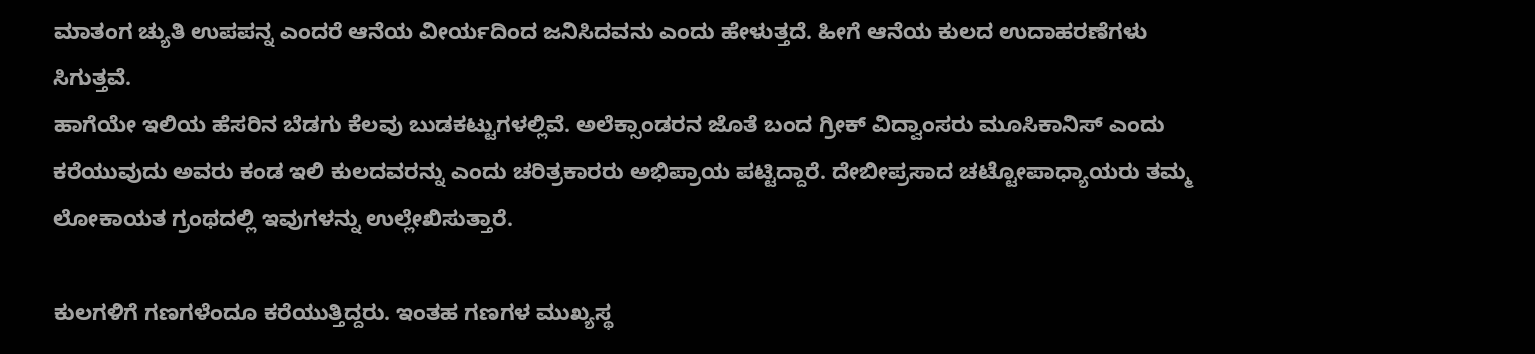ಮಾತಂಗ ಚ್ಯುತಿ ಉಪಪನ್ನ ಎಂದರೆ ಆನೆಯ ವೀರ್ಯದಿಂದ ಜನಿಸಿದವನು ಎಂದು ಹೇಳುತ್ತದೆ. ಹೀಗೆ‌ ಆನೆಯ ಕುಲದ ಉದಾಹರಣೆಗಳು ಸಿಗುತ್ತವೆ.
ಹಾಗೆಯೇ ಇಲಿಯ ಹೆಸರಿನ ಬೆಡಗು ಕೆಲವು ಬುಡಕಟ್ಟುಗಳಲ್ಲಿವೆ. ಅಲೆಕ್ಸಾಂಡರನ ಜೊತೆ ಬಂದ ಗ್ರೀಕ್ ವಿದ್ವಾಂಸರು ಮೂಸಿಕಾನಿಸ್ ಎಂದು ಕರೆಯುವುದು ಅವರು ಕಂಡ ಇಲಿ ಕುಲದವರನ್ನು ಎಂದು ಚರಿತ್ರಕಾರರು‌ ಅಭಿಪ್ರಾಯ ಪಟ್ಟಿದ್ದಾರೆ. ದೇಬೀಪ್ರಸಾದ ಚಟ್ಟೋಪಾಧ್ಯಾಯರು ತಮ್ಮ ಲೋಕಾಯತ ಗ್ರಂಥದಲ್ಲಿ ಇವುಗಳನ್ನು ಉಲ್ಲೇಖಿಸುತ್ತಾರೆ.

ಕುಲಗಳಿಗೆ ಗಣಗಳೆಂದೂ ಕರೆಯುತ್ತಿದ್ದರು. ಇಂತಹ ಗಣಗಳ ಮುಖ್ಯಸ್ಥ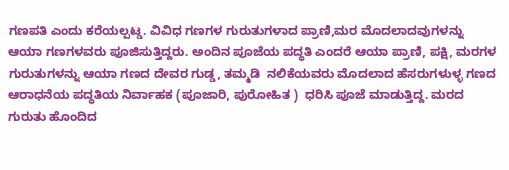ಗಣಪತಿ ಎಂದು ಕರೆಯಲ್ಪಟ್ಡ. ವಿವಿಧ ಗಣಗಳ ಗುರುತುಗಳಾದ ಪ್ರಾಣಿ,ಮರ ಮೊದಲಾದವುಗಳನ್ನು ಆಯಾ ಗಣಗಳವರು ಪೂಜಿಸುತ್ತಿದ್ದರು. ಅಂದಿನ ಪೂಜೆಯ ಪದ್ಧತಿ ಎಂದರೆ ಆಯಾ ಪ್ರಾಣಿ, ಪಕ್ಷಿ, ಮರಗಳ ಗುರುತುಗಳನ್ನು ಆಯಾ ಗಣದ ದೇವರ ಗುಡ್ಡ, ತಮ್ಮಡಿ  ನಲಿಕೆಯವರು ಮೊದಲಾದ ಹೆಸರುಗಳುಳ್ಳ ಗಣದ ಆರಾಧನೆಯ ಪದ್ಧತಿಯ ನಿರ್ವಾಹಕ (ಪೂಜಾರಿ, ಪುರೋಹಿತ )  ಧರಿಸಿ ಪೂಜೆ ಮಾಡುತ್ತಿದ್ದ. ಮರದ ಗುರುತು ಹೊಂದಿದ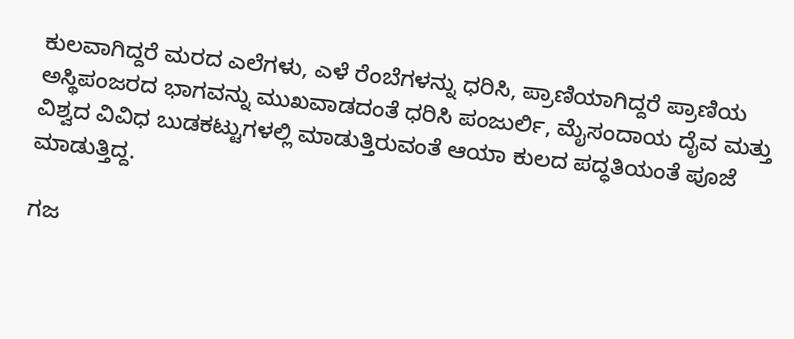ಕುಲವಾಗಿದ್ದರೆ ಮರದ ಎಲೆಗಳು, ಎಳೆ ರೆಂಬೆಗಳನ್ನು ಧರಿಸಿ, ಪ್ರಾಣಿಯಾಗಿದ್ದರೆ ಪ್ರಾಣಿಯ ಅಸ್ಥಿಪಂಜರದ ಭಾಗವನ್ನು ಮುಖವಾಡದಂತೆ ಧರಿಸಿ ಪಂಜುರ್ಲಿ, ಮೈಸಂದಾಯ ದೈವ ಮತ್ತು ವಿಶ್ವದ ವಿವಿಧ ಬುಡಕಟ್ಟುಗಳಲ್ಲಿ ಮಾಡುತ್ತಿರುವಂತೆ ಆಯಾ ಕುಲದ ಪದ್ಧತಿಯಂತೆ ಪೂಜೆ ಮಾಡುತ್ತಿದ್ದ.

ಗಜ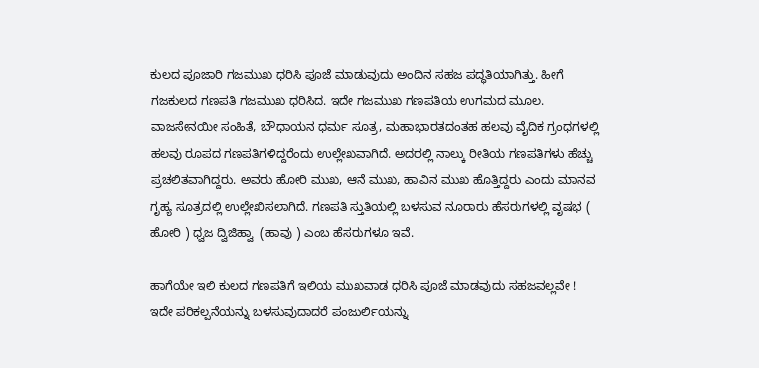ಕುಲದ ಪೂಜಾರಿ ಗಜಮುಖ ಧರಿಸಿ ಪೂಜೆ ಮಾಡುವುದು ಅಂದಿನ ಸಹಜ ಪದ್ಧತಿಯಾಗಿತ್ತು. ಹೀಗೆ ಗಜಕುಲದ ಗಣಪತಿ ಗಜಮುಖ ಧರಿಸಿದ. ಇದೇ ಗಜಮುಖ ಗಣಪತಿಯ ಉಗಮದ ಮೂಲ. ವಾಜಸೇನಯೀ ಸಂಹಿತೆ, ಬೌಧಾಯನ ಧರ್ಮ ಸೂತ್ರ, ಮಹಾಭಾರತದಂತಹ ಹಲವು ವೈದಿಕ ಗ್ರಂಧಗಳಲ್ಲಿ ಹಲವು ರೂಪದ ಗಣಪತಿಗಳಿದ್ದರೆಂದು ಉಲ್ಲೇಖವಾಗಿದೆ. ಅದರಲ್ಲಿ ನಾಲ್ಕು ರೀತಿಯ ಗಣಪತಿಗಳು ಹೆಚ್ಚು ಪ್ರಚಲಿತವಾಗಿದ್ದರು. ಅವರು ಹೋರಿ ಮುಖ, ಆನೆ ಮುಖ, ಹಾವಿನ ಮುಖ ಹೊತ್ತಿದ್ದರು ಎಂದು ಮಾನವ ಗೃಹ್ಯ ಸೂತ್ರದಲ್ಲಿ ಉಲ್ಲೇಖಿಸಲಾಗಿದೆ. ಗಣಪತಿ ಸ್ತುತಿಯಲ್ಲಿ ಬಳಸುವ ನೂರಾರು ಹೆಸರುಗಳಲ್ಲಿ ವೃಷಭ ( ಹೋರಿ ) ಧ್ವಜ ದ್ವಿಜಿಹ್ವಾ  (ಹಾವು ) ಎಂಬ ಹೆಸರುಗಳೂ ಇವೆ.

ಹಾಗೆಯೇ ಇಲಿ ಕುಲದ ಗಣಪತಿಗೆ ಇಲಿಯ ಮುಖವಾಡ ಧರಿಸಿ ಪೂಜೆ ಮಾಡವುದು ಸಹಜವಲ್ಲವೇ !
ಇದೇ ಪರಿಕಲ್ಪನೆಯನ್ನು ಬಳಸುವುದಾದರೆ ಪಂಜುರ್ಲಿಯನ್ನು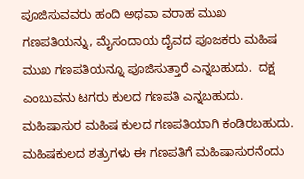ಪೂಜಿಸುವವರು ಹಂದಿ ಅಥವಾ ವರಾಹ ಮುಖ ಗಣಪತಿಯನ್ನು, ಮೈಸಂದಾಯ ದೈವದ ಪೂಜಕರು ಮಹಿಷ ಮುಖ ಗಣಪತಿಯನ್ನೂ ಪೂಜಿಸುತ್ತಾರೆ ಎನ್ನಬಹುದು.  ದಕ್ಷ ಎಂಬುವನು ಟಗರು ಕುಲದ ಗಣಪತಿ ಎನ್ನಬಹುದು. ಮಹಿಷಾಸುರ ಮಹಿಷ ಕುಲದ ಗಣಪತಿಯಾಗಿ ಕಂಡಿರಬಹುದು. ಮಹಿಷಕುಲದ ಶತ್ರುಗಳು ಈ ಗಣಪತಿಗೆ ಮಹಿಷಾಸುರನೆಂದು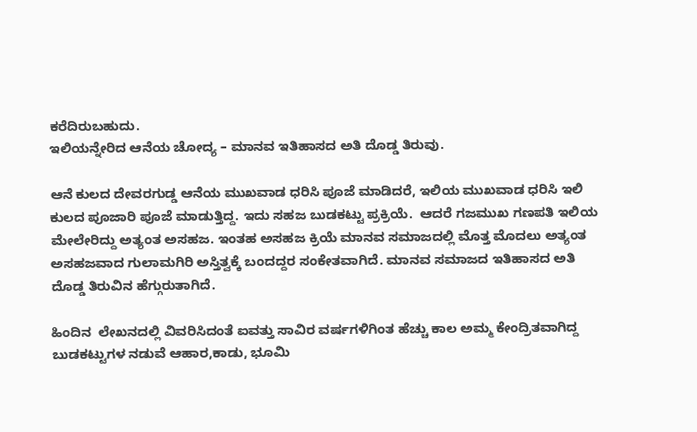ಕರೆದಿರುಬಹುದು.
ಇಲಿಯನ್ನೇರಿದ ಆನೆಯ ಚೋದ್ಯ – ಮಾನವ ಇತಿಹಾಸದ ಅತಿ ದೊಡ್ಡ ತಿರುವು.

ಆನೆ ಕುಲದ ದೇವರಗುಡ್ಡ ಆನೆಯ ಮುಖವಾಡ ಧರಿಸಿ ಪೂಜೆ ಮಾಡಿದರೆ, ಇಲಿಯ ಮುಖವಾಡ ಧರಿಸಿ ಇಲಿ ಕುಲದ ಪೂಜಾರಿ ಪೂಜೆ ಮಾಡುತ್ತಿದ್ದ. ಇದು ಸಹಜ ಬುಡಕಟ್ಟು ಪ್ರಕ್ರಿಯೆ.  ಆದರೆ ಗಜಮುಖ ಗಣಪತಿ ಇಲಿಯ ಮೇಲೇರಿದ್ದು ಅತ್ಯಂತ ಅಸಹಜ. ಇಂತಹ ಅಸಹಜ ಕ್ರಿಯೆ ಮಾನವ ಸಮಾಜದಲ್ಲಿ ಮೊತ್ತ ಮೊದಲು ಅತ್ಯಂತ ಅಸಹಜವಾದ ಗುಲಾಮಗಿರಿ ಅಸ್ತಿತ್ವಕ್ಕೆ ಬಂದದ್ದರ ಸಂಕೇತವಾಗಿದೆ. ಮಾನವ ಸಮಾಜದ ಇತಿಹಾಸದ ಅತಿ ದೊಡ್ಡ ತಿರುವಿನ ಹೆಗ್ಗುರುತಾಗಿದೆ.

ಹಿಂದಿನ  ಲೇಖನದಲ್ಲಿ ವಿವರಿಸಿದಂತೆ ಐವತ್ತು ಸಾವಿರ ವರ್ಷಗಳಿಗಿಂತ ಹೆಚ್ಚು ಕಾಲ ಅಮ್ಮ ಕೇಂದ್ರಿತವಾಗಿದ್ದ ಬುಡಕಟ್ಟುಗಳ ನಡುವೆ ಆಹಾರ,ಕಾಡು, ಭೂಮಿ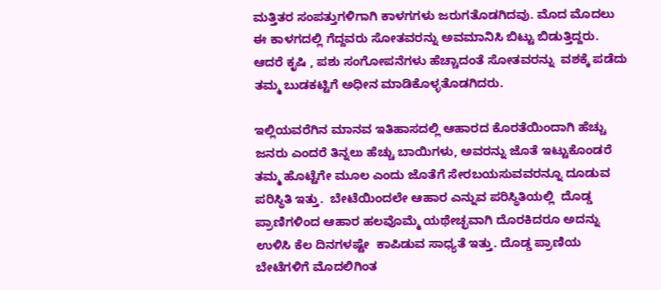ಮತ್ತಿತರ ಸಂಪತ್ತುಗಳಿಗಾಗಿ ಕಾಳಗಗಳು ಜರುಗತೊಡಗಿದವು. ಮೊದ ಮೊದಲು ಈ ಕಾಳಗದಲ್ಲಿ ಗೆದ್ದವರು ಸೋತವರನ್ನು ಅವಮಾನಿಸಿ ಬಿಟ್ಟು ಬಿಡುತ್ತಿದ್ದರು. ಆದರೆ ಕೃಷಿ , ಪಶು ಸಂಗೋಪನೆಗಳು ಹೆಚ್ಚಾದಂತೆ ಸೋತವರನ್ನು  ವಶಕ್ಕೆ ಪಡೆದು ತಮ್ಮ ಬುಡಕಟ್ಟಿಗೆ ಅಧೀನ ಮಾಡಿಕೊಳ್ಳತೊಡಗಿದರು.

ಇಲ್ಲಿಯವರೆಗಿನ ಮಾನವ ಇತಿಹಾಸದಲ್ಲಿ ಆಹಾರದ ಕೊರತೆಯಿಂದಾಗಿ ಹೆಚ್ಚು ಜನರು ಎಂದರೆ ತಿನ್ನಲು ಹೆಚ್ಚು ಬಾಯಿಗಳು, ಅವರನ್ನು ಜೊತೆ ಇಟ್ಟುಕೊಂಡರೆ ತಮ್ಮ ಹೊಟ್ಟೆಗೇ ಮೂಲ ಎಂದು ಜೊತೆಗೆ ಸೇರಬಯಸುವವರನ್ನೂ ದೂಡುವ ಪರಿಸ್ಥಿತಿ ಇತ್ತು.  ಬೇಟೆಯಿಂದಲೇ ಆಹಾರ ಎನ್ನುವ ಪರಿಸ್ಥಿತಿಯಲ್ಲಿ  ದೊಡ್ಡ ಪ್ರಾಣಿಗಳಿಂದ ಆಹಾರ ಹಲವೊಮ್ಮೆ ಯಥೇಚ್ಛವಾಗಿ ದೊರಕಿದರೂ ಅದನ್ನು ಉಳಿಸಿ ಕೆಲ ದಿನಗಳಷ್ಟೇ  ಕಾಪಿಡುವ ಸಾಧ್ಯತೆ ಇತ್ತು. ದೊಡ್ಡ ಪ್ರಾಣಿಯ ಬೇಟೆಗಳಿಗೆ ಮೊದಲಿಗಿಂತ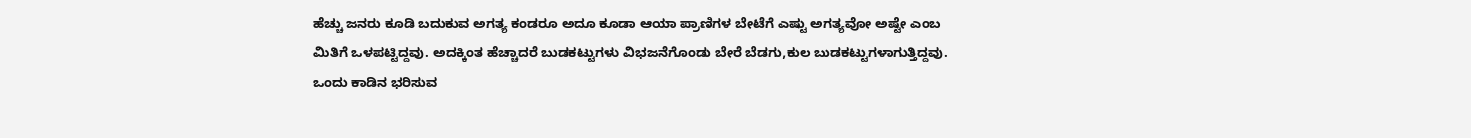ಹೆಚ್ಚು ಜನರು ಕೂಡಿ ಬದುಕುವ ಅಗತ್ಯ ಕಂಡರೂ ಅದೂ ಕೂಡಾ ಆಯಾ ಪ್ರಾಣಿಗಳ ಬೇಟೆಗೆ ಎಷ್ಟು ಅಗತ್ಯವೋ ಅಷ್ಟೇ ಎಂಬ ಮಿತಿಗೆ ಒಳಪಟ್ಟಿದ್ದವು. ಅದಕ್ಕಿಂತ ಹೆಚ್ಚಾದರೆ ಬುಡಕಟ್ಟುಗಳು ವಿಭಜನೆಗೊಂಡು ಬೇರೆ ಬೆಡಗು,ಕುಲ ಬುಡಕಟ್ಟುಗಳಾಗುತ್ತಿದ್ದವು. ಒಂದು ಕಾಡಿನ ಭರಿಸುವ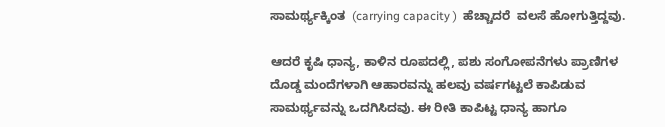ಸಾಮರ್ಥ್ಯಕ್ಕಿಂತ  (carrying capacity )  ಹೆಚ್ಚಾದರೆ  ವಲಸೆ ಹೋಗುತ್ತಿದ್ದವು.

ಆದರೆ ಕೃಷಿ ಧಾನ್ಯ, ಕಾಳಿನ ರೂಪದಲ್ಲಿ, ಪಶು ಸಂಗೋಪನೆಗಳು ಪ್ರಾಣಿಗಳ ದೊಡ್ಡ ಮಂದೆಗಳಾಗಿ ಆಹಾರವನ್ನು ಹಲವು ವರ್ಷಗಟ್ಟಲೆ ಕಾಪಿಡುವ ಸಾಮರ್ಥ್ಯವನ್ನು ಒದಗಿಸಿದವು. ಈ ರೀತಿ ಕಾಪಿಟ್ಟ ಧಾನ್ಯ ಹಾಗೂ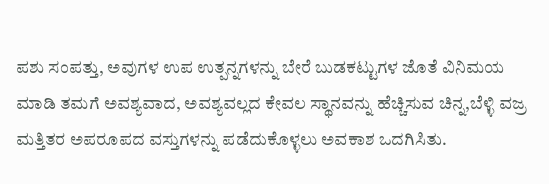ಪಶು ಸಂಪತ್ತು, ಅವುಗಳ ಉಪ ಉತ್ಪನ್ನಗಳನ್ನು ಬೇರೆ ಬುಡಕಟ್ಟುಗಳ ಜೊತೆ ವಿನಿಮಯ ಮಾಡಿ ತಮಗೆ‌ ಅವಶ್ಯವಾದ, ಅವಶ್ಯವಲ್ಲದ ಕೇವಲ ಸ್ಥಾನವನ್ನು ಹೆಚ್ಚಿಸುವ ಚಿನ್ನ,ಬೆಳ್ಳಿ ವಜ್ರ ಮತ್ತಿತರ ಅಪರೂಪದ ವಸ್ತುಗಳನ್ನು ಪಡೆದುಕೊಳ್ಳಲು ಅವಕಾಶ ಒದಗಿಸಿತು.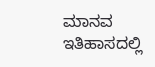ಮಾನವ ಇತಿಹಾಸದಲ್ಲಿ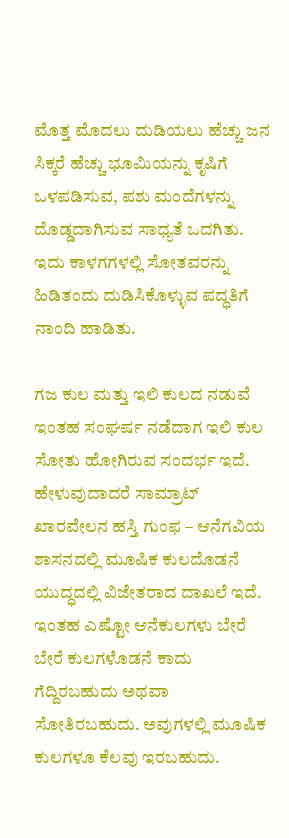ಮೊತ್ತ ಮೊದಲು ದುಡಿಯಲು ಹೆಚ್ಚು ಜನ ಸಿಕ್ಕರೆ ಹೆಚ್ಚು ಭೂಮಿಯನ್ನು ಕೃಷಿಗೆ ಒಳಪಡಿಸುವ, ಪಶು ಮಂದೆಗಳನ್ನು ದೊಡ್ಡದಾಗಿಸುವ ಸಾಧ್ಯತೆ ಒದಗಿತು. ಇದು ಕಾಳಗಗಳಲ್ಲಿ ಸೋತವರನ್ನು ಹಿಡಿತಂದು ದುಡಿಸಿಕೊಳ್ಳುವ ಪದ್ಧತಿಗೆ ನಾಂದಿ ಹಾಡಿತು.

ಗಜ ಕುಲ ಮತ್ತು ಇಲಿ ಕುಲದ ನಡುವೆ ಇಂತಹ ಸಂಘರ್ಷ ನಡೆದಾಗ ಇಲಿ ಕುಲ ಸೋತು ಹೋಗಿರುವ ಸಂದರ್ಭ ಇದೆ. ಹೇಳುವುದಾದರೆ ಸಾಮ್ರಾಟ್ ಖಾರವೇಲನ ಹಸ್ತಿ ಗುಂಫ – ಆನೆಗವಿಯ ಶಾಸನದಲ್ಲಿ ಮೂಷಿಕ ಕುಲದೊಡನೆ ಯುದ್ಧದಲ್ಲಿ ವಿಜೇತರಾದ ದಾಖಲೆ ಇದೆ. ಇಂತಹ ಎಷ್ಟೋ ಆನೆಕುಲಗಳು ಬೇರೆ ಬೇರೆ ಕುಲಗಳೊಡನೆ ಕಾದು ಗೆದ್ದಿರಬಹುದು ಅಥವಾ ಸೋತಿರಬಹುದು. ಅವುಗಳಲ್ಲಿ ಮೂಷಿಕ ಕುಲಗಳೂ ಕೆಲವು ಇರಬಹುದು.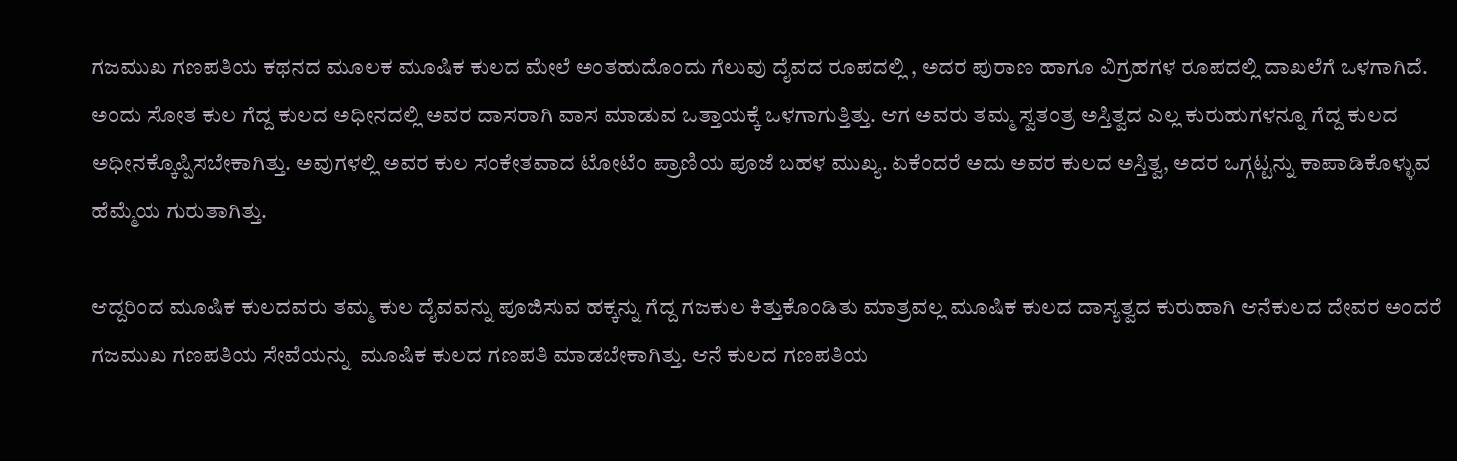ಗಜಮುಖ ಗಣಪತಿಯ ಕಥನದ ಮೂಲಕ ಮೂಷಿಕ ಕುಲದ ಮೇಲೆ ಅಂತಹುದೊಂದು ಗೆಲುವು ದೈವದ ರೂಪದಲ್ಲಿ , ಅದರ ಪುರಾಣ ಹಾಗೂ ವಿಗ್ರಹಗಳ ರೂಪದಲ್ಲಿ ದಾಖಲೆಗೆ ಒಳಗಾಗಿದೆ. ಅಂದು ಸೋತ ಕುಲ ಗೆದ್ದ ಕುಲದ ಅಧೀನದಲ್ಲಿ ಅವರ ದಾಸರಾಗಿ ವಾಸ ಮಾಡುವ ಒತ್ತಾಯಕ್ಕೆ ಒಳಗಾಗುತ್ತಿತ್ತು. ಆಗ ಅವರು ತಮ್ಮ ಸ್ವತಂತ್ರ ಅಸ್ತಿತ್ವದ ಎಲ್ಲ ಕುರುಹುಗಳನ್ನೂ ಗೆದ್ದ ಕುಲದ ಅಧೀನಕ್ಕೊಪ್ಪಿಸಬೇಕಾಗಿತ್ತು. ಅವುಗಳಲ್ಲಿ ಅವರ ಕುಲ ಸಂಕೇತವಾದ ಟೋಟೆಂ ಪ್ರಾಣಿಯ ಪೂಜೆ ಬಹಳ ಮುಖ್ಯ. ಏಕೆಂದರೆ ಅದು ಅವರ ಕುಲದ ಅಸ್ತಿತ್ವ, ಅದರ ಒಗ್ಗಟ್ಟನ್ನು ಕಾಪಾಡಿಕೊಳ್ಳುವ ಹೆಮ್ಮೆಯ ಗುರುತಾಗಿತ್ತು.

ಆದ್ದರಿಂದ ಮೂಷಿಕ ಕುಲದವರು ತಮ್ಮ ಕುಲ ದೈವವನ್ನು ಪೂಜಿಸುವ ಹಕ್ಕನ್ನು ಗೆದ್ದ ಗಜಕುಲ ಕಿತ್ತುಕೊಂಡಿತು ಮಾತ್ರವಲ್ಲ ಮೂಷಿಕ ಕುಲದ ದಾಸ್ಯತ್ವದ ಕುರುಹಾಗಿ ಆನೆಕುಲದ ದೇವರ ಅಂದರೆ ಗಜಮುಖ ಗಣಪತಿಯ ಸೇವೆಯನ್ನು  ಮೂಷಿಕ ಕುಲದ ಗಣಪತಿ ಮಾಡಬೇಕಾಗಿತ್ತು. ಆನೆ ಕುಲದ ಗಣಪತಿಯ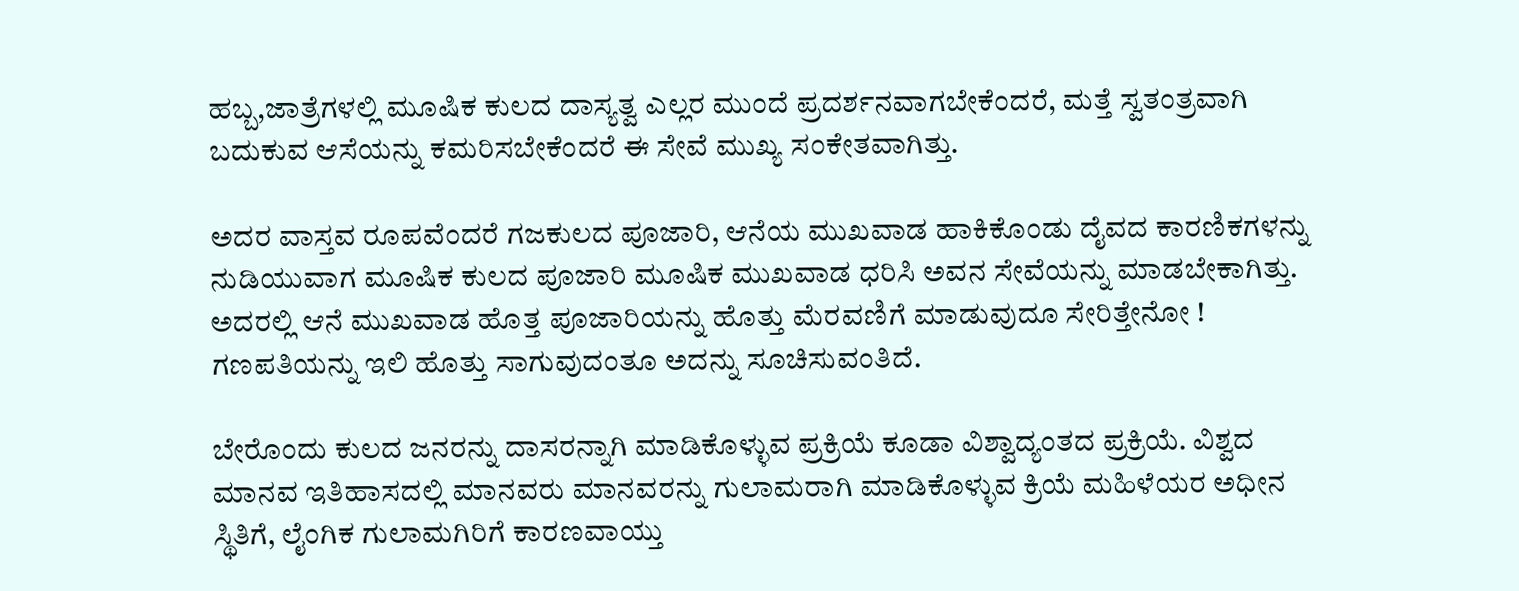ಹಬ್ಬ,ಜಾತ್ರೆಗಳಲ್ಲಿ ಮೂಷಿಕ ಕುಲದ ದಾಸ್ಯತ್ವ ಎಲ್ಲರ ಮುಂದೆ ಪ್ರದರ್ಶನವಾಗಬೇಕೆಂದರೆ, ಮತ್ತೆ ಸ್ವತಂತ್ರವಾಗಿ ಬದುಕುವ ಆಸೆಯನ್ನು ಕಮರಿಸಬೇಕೆಂದರೆ ಈ ಸೇವೆ ಮುಖ್ಯ ಸಂಕೇತವಾಗಿತ್ತು.

ಅದರ ವಾಸ್ತವ ರೂಪವೆಂದರೆ ಗಜಕುಲದ ಪೂಜಾರಿ, ಆನೆಯ ಮುಖವಾಡ ಹಾಕಿಕೊಂಡು ದೈವದ ಕಾರಣಿಕಗಳನ್ನು ನುಡಿಯುವಾಗ ಮೂಷಿಕ ಕುಲದ ಪೂಜಾರಿ ಮೂಷಿಕ ಮುಖವಾಡ ಧರಿಸಿ ಅವನ ಸೇವೆಯನ್ನು ಮಾಡಬೇಕಾಗಿತ್ತು. ಅದರಲ್ಲಿ ಆನೆ ಮುಖವಾಡ ಹೊತ್ತ ಪೂಜಾರಿಯನ್ನು ಹೊತ್ತು ಮೆರವಣಿಗೆ ಮಾಡುವುದೂ ಸೇರಿತ್ತೇನೋ ! ಗಣಪತಿಯನ್ನು ಇಲಿ ಹೊತ್ತು ಸಾಗುವುದಂತೂ ಅದನ್ನು ಸೂಚಿಸುವಂತಿದೆ.

ಬೇರೊಂದು ಕುಲದ ಜನರನ್ನು ದಾಸರನ್ನಾಗಿ ಮಾಡಿಕೊಳ್ಳುವ ಪ್ರಕ್ರಿಯೆ ಕೂಡಾ ವಿಶ್ವಾದ್ಯಂತದ ಪ್ರಕ್ರಿಯೆ. ವಿಶ್ವದ ಮಾನವ ಇತಿಹಾಸದಲ್ಲಿ ಮಾನವರು ಮಾನವರನ್ನು ಗುಲಾಮರಾಗಿ ಮಾಡಿಕೊಳ್ಳುವ ಕ್ರಿಯೆ ಮಹಿಳೆಯರ ಅಧೀನ ಸ್ಥಿತಿಗೆ, ಲೈಂಗಿಕ ಗುಲಾಮಗಿರಿಗೆ ಕಾರಣವಾಯ್ತು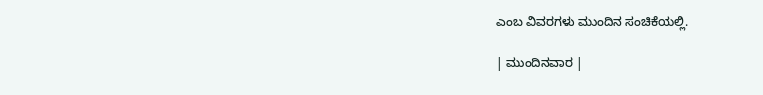ಎಂಬ ವಿವರಗಳು ಮುಂದಿನ ಸಂಚಿಕೆಯಲ್ಲಿ.

| ಮುಂದಿನವಾರ |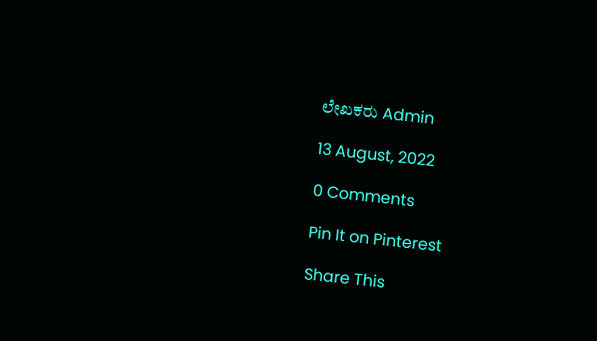ಲೇಖಕರು Admin

13 August, 2022

0 Comments

Pin It on Pinterest

Share This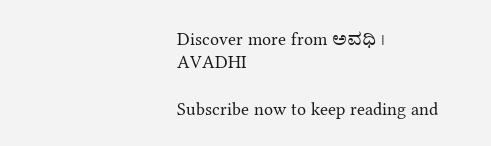Discover more from ಅವಧಿ । AVADHI

Subscribe now to keep reading and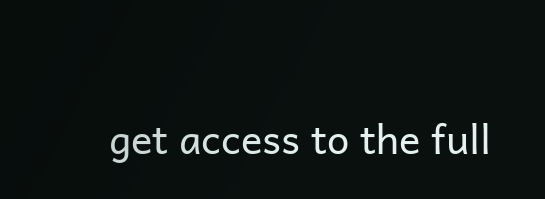get access to the full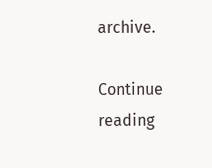archive.

Continue reading